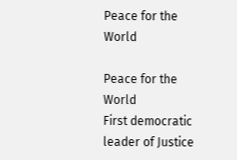Peace for the World

Peace for the World
First democratic leader of Justice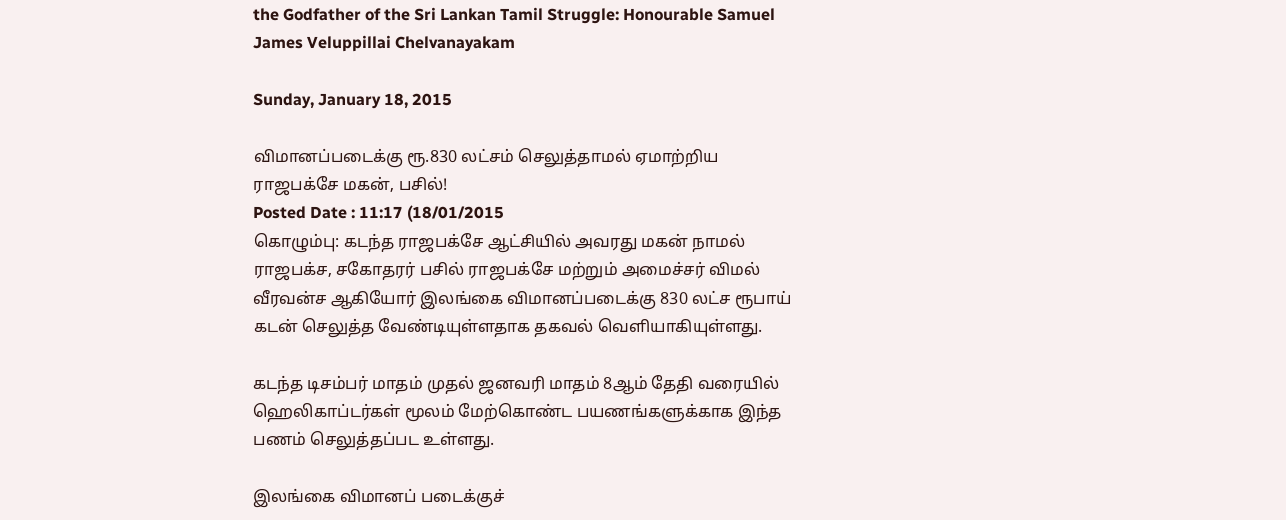the Godfather of the Sri Lankan Tamil Struggle: Honourable Samuel James Veluppillai Chelvanayakam

Sunday, January 18, 2015

விமானப்படைக்கு ரூ.830 லட்சம் செலுத்தாமல் ஏமாற்றிய ராஜபக்சே மகன், பசில்!
Posted Date : 11:17 (18/01/2015
கொழும்பு: கடந்த ராஜபக்சே ஆட்சியில் அவரது மகன் நாமல் ராஜபக்ச, சகோதரர் பசில் ராஜபக்சே மற்றும் அமைச்சர் விமல் வீரவன்ச ஆகியோர் இலங்கை விமானப்படைக்கு 830 லட்ச ரூபாய் கடன் செலுத்த வேண்டியுள்ளதாக தகவல் வெளியாகியுள்ளது.

கடந்த டிசம்பர் மாதம் முதல் ஜனவரி மாதம் 8ஆம் தேதி வரையில் ஹெலிகாப்டர்கள் மூலம் மேற்கொண்ட பயணங்களுக்காக இந்த பணம் செலுத்தப்பட உள்ளது.

இலங்கை விமானப் படைக்குச்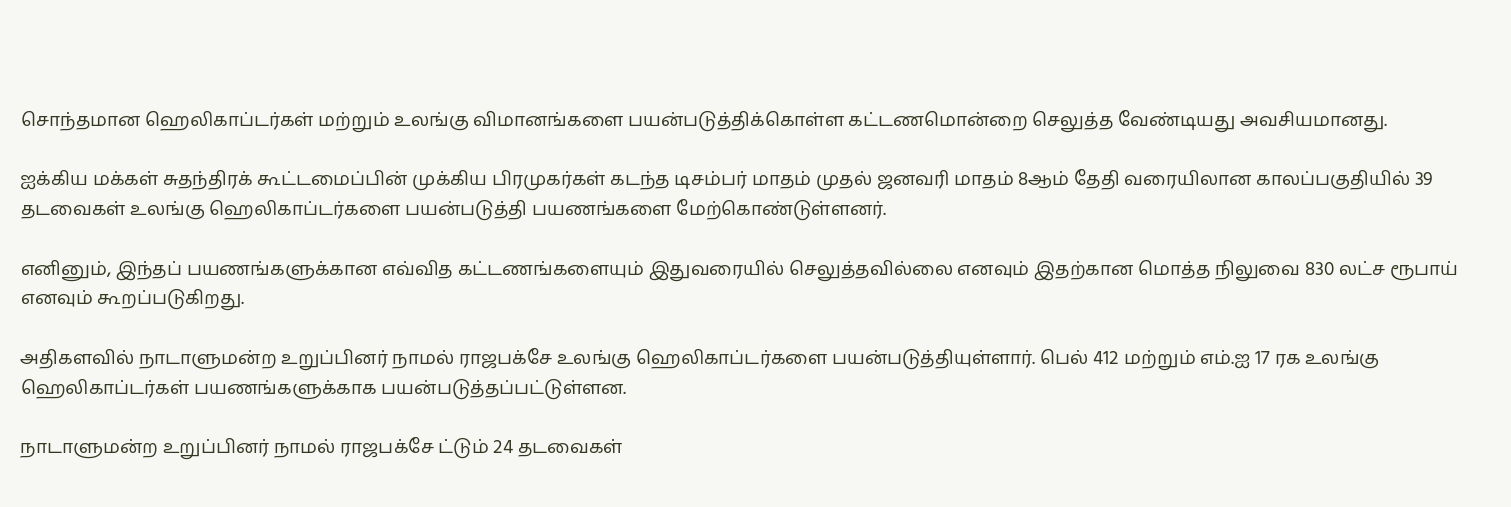சொந்தமான ஹெலிகாப்டர்கள் மற்றும் உலங்கு விமானங்களை பயன்படுத்திக்கொள்ள கட்டணமொன்றை செலுத்த வேண்டியது அவசியமானது.

ஐக்கிய மக்கள் சுதந்திரக் கூட்டமைப்பின் முக்கிய பிரமுகர்கள் கடந்த டிசம்பர் மாதம் முதல் ஜனவரி மாதம் 8ஆம் தேதி வரையிலான காலப்பகுதியில் 39 தடவைகள் உலங்கு ஹெலிகாப்டர்களை பயன்படுத்தி பயணங்களை மேற்கொண்டுள்ளனர்.

எனினும், இந்தப் பயணங்களுக்கான எவ்வித கட்டணங்களையும் இதுவரையில் செலுத்தவில்லை எனவும் இதற்கான மொத்த நிலுவை 830 லட்ச ரூபாய் எனவும் கூறப்படுகிறது.

அதிகளவில் நாடாளுமன்ற உறுப்பினர் நாமல் ராஜபக்சே உலங்கு ஹெலிகாப்டர்களை பயன்படுத்தியுள்ளார். பெல் 412 மற்றும் எம்.ஐ 17 ரக உலங்கு ஹெலிகாப்டர்கள் பயணங்களுக்காக பயன்படுத்தப்பட்டுள்ளன.

நாடாளுமன்ற உறுப்பினர் நாமல் ராஜபக்சே ட்டும் 24 தடவைகள்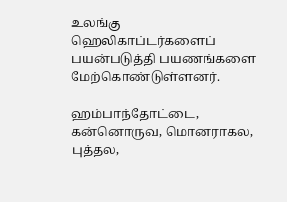உலங்கு ஹெலிகாப்டர்களைப் பயன்படுத்தி பயணங்களை மேற்கொண்டுள்ளனர்.

ஹம்பாந்தோட்டை, கன்னொருவ, மொனராகல, புத்தல,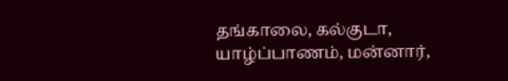தங்காலை, கல்குடா, யாழ்ப்பாணம், மன்னார்,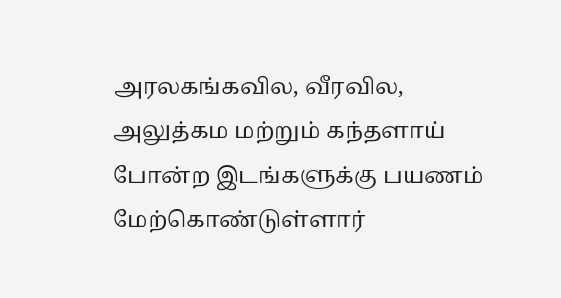அரலகங்கவில, வீரவில, அலுத்கம மற்றும் கந்தளாய் போன்ற இடங்களுக்கு பயணம் மேற்கொண்டுள்ளார்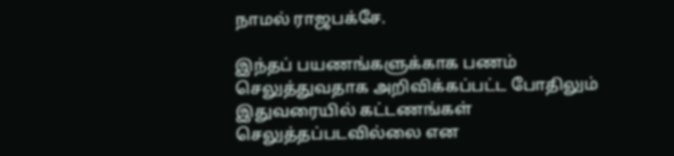நாமல் ராஜபக்சே.

இந்தப் பயணங்களுக்காக பணம் செலுத்துவதாக அறிவிக்கப்பட்ட போதிலும் இதுவரையில் கட்டணங்கள் செலுத்தப்படவில்லை என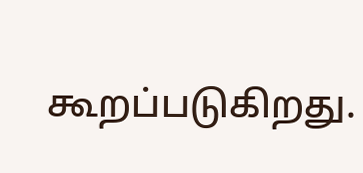கூறப்படுகிறது.